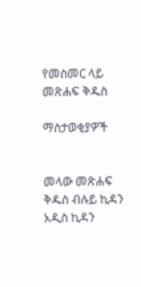የመስመር ላይ መጽሐፍ ቅዱስ

ማስታወቂያዎች


መላው መጽሐፍ ቅዱስ ብሉይ ኪዳን አዲስ ኪዳን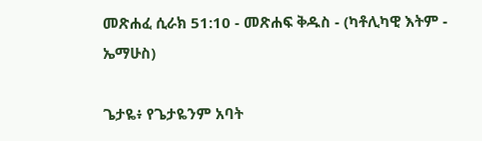መጽሐፈ ሲራክ 51:10 - መጽሐፍ ቅዱስ - (ካቶሊካዊ እትም - ኤማሁስ)

ጌታዬ፥ የጌታዬንም አባት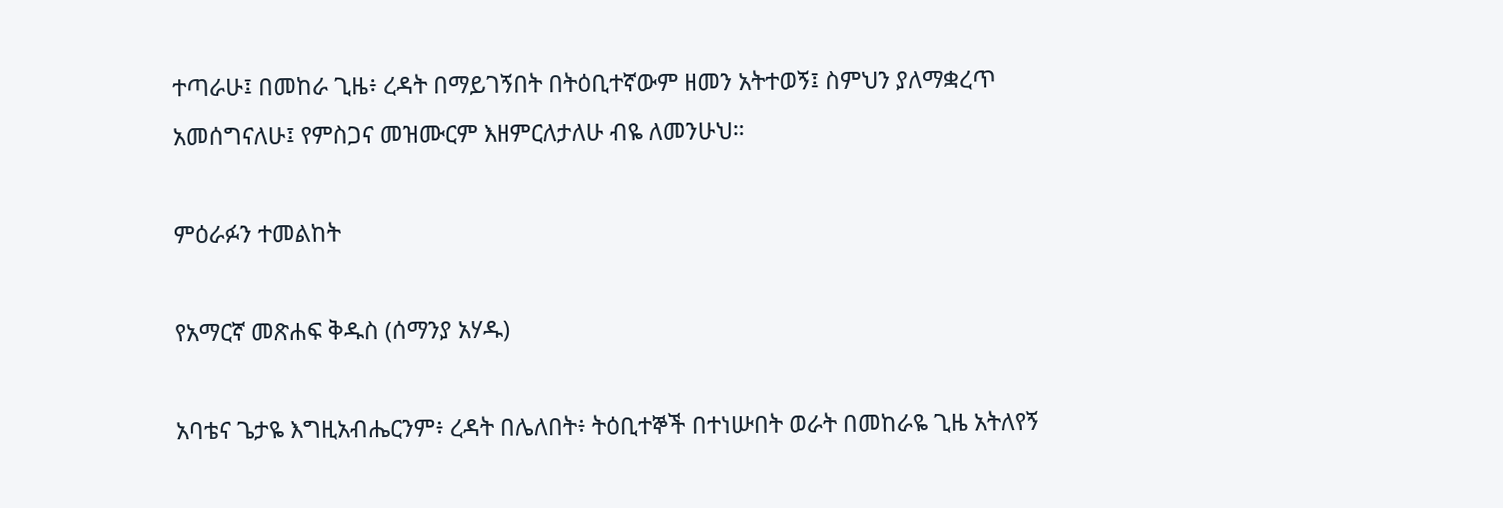ተጣራሁ፤ በመከራ ጊዜ፥ ረዳት በማይገኝበት በትዕቢተኛውም ዘመን አትተወኝ፤ ስምህን ያለማቋረጥ አመሰግናለሁ፤ የምስጋና መዝሙርም እዘምርለታለሁ ብዬ ለመንሁህ።

ምዕራፉን ተመልከት

የአማርኛ መጽሐፍ ቅዱስ (ሰማንያ አሃዱ)

አባቴና ጌታዬ እግዚአብሔርንም፥ ረዳት በሌለበት፥ ትዕቢተኞች በተነሡበት ወራት በመከራዬ ጊዜ አትለየኝ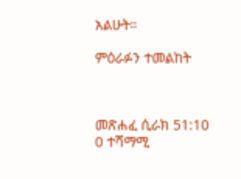አልሁት።

ምዕራፉን ተመልከት



መጽሐፈ ሲራክ 51:10
0 ተሻማሚ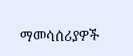ማመሳሰሪያዎች